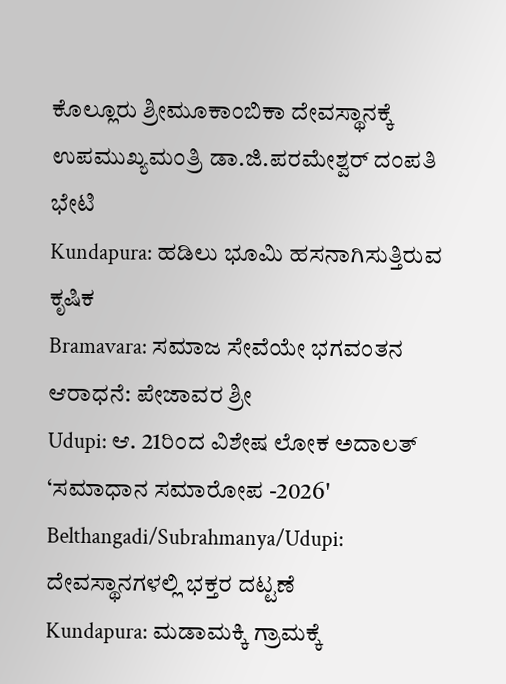ಕೊಲ್ಲೂರು ಶ್ರೀಮೂಕಾಂಬಿಕಾ ದೇವಸ್ಥಾನಕ್ಕೆ ಉಪಮುಖ್ಯಮಂತ್ರಿ ಡಾ.ಜಿ.ಪರಮೇಶ್ವರ್ ದಂಪತಿ ಭೇಟಿ
Kundapura: ಹಡಿಲು ಭೂಮಿ ಹಸನಾಗಿಸುತ್ತಿರುವ ಕೃಷಿಕ
Bramavara: ಸಮಾಜ ಸೇವೆಯೇ ಭಗವಂತನ ಆರಾಧನೆ: ಪೇಜಾವರ ಶ್ರೀ
Udupi: ಆ. 21ರಿಂದ ವಿಶೇಷ ಲೋಕ ಅದಾಲತ್ ‘ಸಮಾಧಾನ ಸಮಾರೋಪ -2026'
Belthangadi/Subrahmanya/Udupi: ದೇವಸ್ಥಾನಗಳಲ್ಲಿ ಭಕ್ತರ ದಟ್ಟಣೆ
Kundapura: ಮಡಾಮಕ್ಕಿ ಗ್ರಾಮಕ್ಕೆ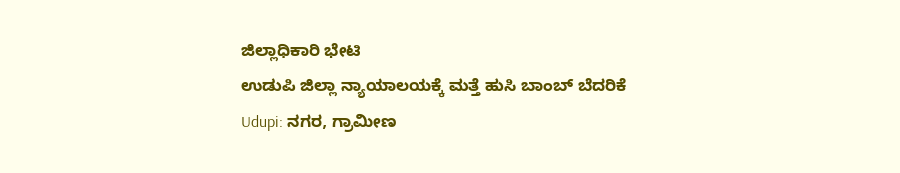ಜಿಲ್ಲಾಧಿಕಾರಿ ಭೇಟಿ
ಉಡುಪಿ ಜಿಲ್ಲಾ ನ್ಯಾಯಾಲಯಕ್ಕೆ ಮತ್ತೆ ಹುಸಿ ಬಾಂಬ್ ಬೆದರಿಕೆ
Udupi: ನಗರ, ಗ್ರಾಮೀಣ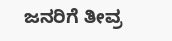ಜನರಿಗೆ ತೀವ್ರ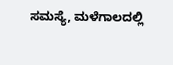ಸಮಸ್ಯೆ, ಮಳೆಗಾಲದಲ್ಲಿ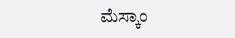ಮೆಸ್ಕಾಂ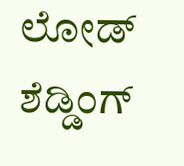ಲೋಡ್ ಶೆಡ್ಡಿಂಗ್